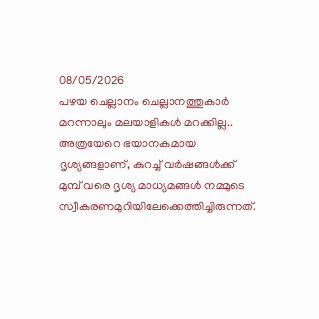08/05/2026
പഴയ ചെല്ലാനം ചെല്ലാനത്തുകാർ മറന്നാലും മലയാളികൾ മറക്കില്ല.. അത്രയേറെ ഭയാനകമായ ദൃശ്യങ്ങളാണ്, കുറച്ച് വർഷങ്ങൾക്ക് മുമ്പ് വരെ ദൃശ്യ മാധ്യമങ്ങൾ നമ്മുടെ സ്വീകരണമുറിയിലേക്കെത്തിച്ചിരുന്നത്.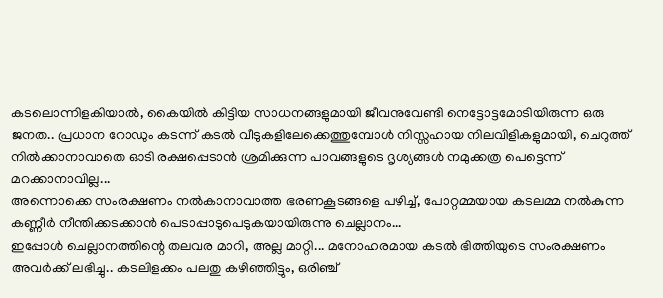കടലൊന്നിളകിയാൽ, കൈയിൽ കിട്ടിയ സാധനങ്ങളുമായി ജീവനുവേണ്ടി നെട്ടോട്ടമോടിയിരുന്ന ഒരു ജനത.. പ്രധാന റോഡും കടന്ന് കടൽ വീടുകളിലേക്കെത്തുമ്പോൾ നിസ്സഹായ നിലവിളികളുമായി, ചെറുത്ത് നിൽക്കാനാവാതെ ഓടി രക്ഷപ്പെടാൻ ശ്രമിക്കുന്ന പാവങ്ങളുടെ ദൃശ്യങ്ങൾ നമുക്കത്ര പെട്ടെന്ന് മറക്കാനാവില്ല...
അന്നൊക്കെ സംരക്ഷണം നൽകാനാവാത്ത ഭരണകൂടങ്ങളെ പഴിച്ച്, പോറ്റമ്മയായ കടലമ്മ നൽകുന്ന കണ്ണീർ നീന്തിക്കടക്കാൻ പെടാപ്പാടുപെടുകയായിരുന്നു ചെല്ലാനം...
ഇപ്പോൾ ചെല്ലാനത്തിന്റെ തലവര മാറി, അല്ല മാറ്റി... മനോഹരമായ കടൽ ഭിത്തിയുടെ സംരക്ഷണം അവർക്ക് ലഭിച്ചു.. കടലിളക്കം പലതു കഴിഞ്ഞിട്ടും, ഒരിഞ്ച്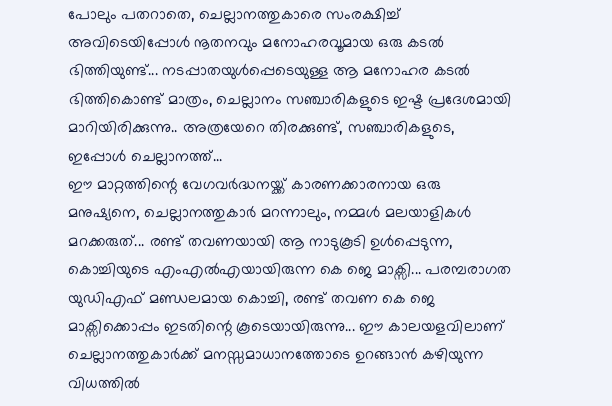പോലും പതറാതെ, ചെല്ലാനത്തുകാരെ സംരക്ഷിച്ച് അവിടെയിപ്പോൾ നൂതനവും മനോഹരവൂമായ ഒരു കടൽ ഭിത്തിയുണ്ട്... നടപ്പാതയുൾപ്പെടെയുള്ള ആ മനോഹര കടൽ ഭിത്തികൊണ്ട് മാത്രം, ചെല്ലാനം സഞ്ചാരികളുടെ ഇഷ്ട പ്രദേശമായി മാറിയിരിക്കുന്നു.. അത്രയേറെ തിരക്കുണ്ട്, സഞ്ചാരികളുടെ, ഇപ്പോൾ ചെല്ലാനത്ത്...
ഈ മാറ്റത്തിന്റെ വേഗവർദ്ധനയ്ക്ക് കാരണക്കാരനായ ഒരു മനുഷ്യനെ, ചെല്ലാനത്തുകാർ മറന്നാലും, നമ്മൾ മലയാളികൾ മറക്കരുത്... രണ്ട് തവണയായി ആ നാടുകൂടി ഉൾപ്പെടുന്ന, കൊച്ചിയുടെ എംഎൽഎയായിരുന്ന കെ ജെ മാക്സി... പരമ്പരാഗത യുഡിഎഫ് മണ്ഡലമായ കൊച്ചി, രണ്ട് തവണ കെ ജെ മാക്സിക്കൊപ്പം ഇടതിന്റെ കൂടെയായിരുന്നു... ഈ കാലയളവിലാണ് ചെല്ലാനത്തുകാർക്ക് മനസ്സമാധാനത്തോടെ ഉറങ്ങാൻ കഴിയുന്ന വിധത്തിൽ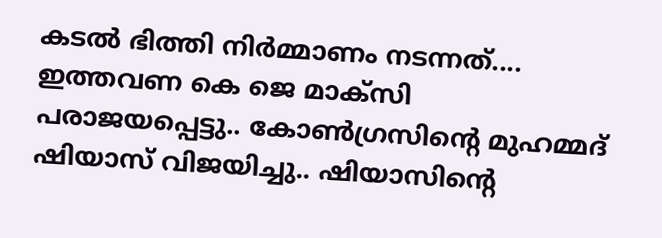കടൽ ഭിത്തി നിർമ്മാണം നടന്നത്....
ഇത്തവണ കെ ജെ മാക്സി പരാജയപ്പെട്ടു.. കോൺഗ്രസിന്റെ മുഹമ്മദ് ഷിയാസ് വിജയിച്ചു.. ഷിയാസിന്റെ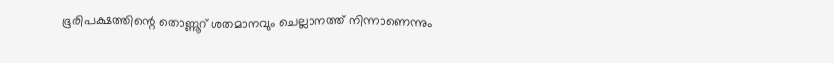ഭൂരിപക്ഷത്തിന്റെ തൊണ്ണൂറ് ശതമാനവും ചെല്ലാനത്ത് നിന്നാണെന്നും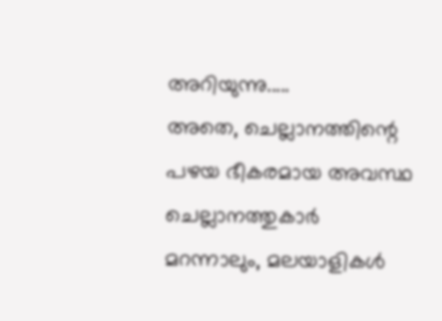അറിയുന്നു.....
അതെ, ചെല്ലാനത്തിന്റെ പഴയ ഭീകരമായ അവസ്ഥ ചെല്ലാനത്തുകാർ മറന്നാലും, മലയാളികൾ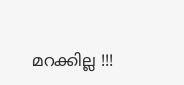മറക്കില്ല !!!